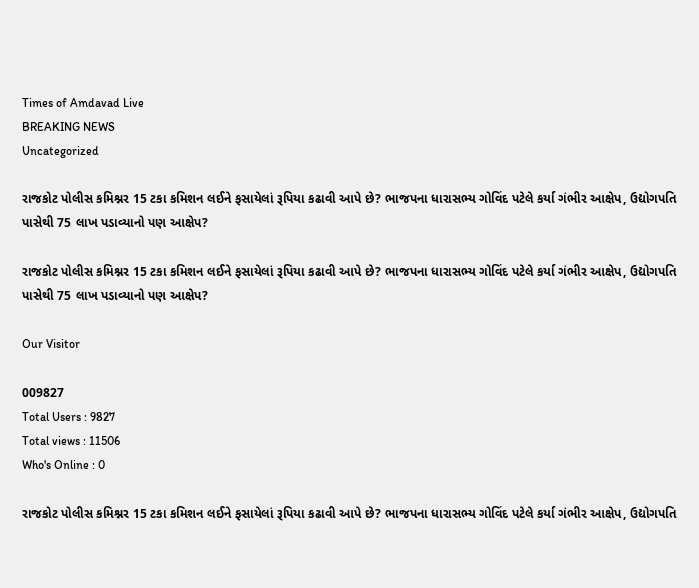Times of Amdavad Live
BREAKING NEWS
Uncategorized

રાજકોટ પોલીસ કમિશ્નર 15 ટકા કમિશન લઈને ફસાયેલાં રૂપિયા કઢાવી આપે છે? ભાજપના ધારાસભ્ય ગોવિંદ પટેલે કર્યા ગંભીર આક્ષેપ, ઉદ્યોગપતિ પાસેથી 75 લાખ પડાવ્યાનો પણ આક્ષેપ?

રાજકોટ પોલીસ કમિશ્નર 15 ટકા કમિશન લઈને ફસાયેલાં રૂપિયા કઢાવી આપે છે? ભાજપના ધારાસભ્ય ગોવિંદ પટેલે કર્યા ગંભીર આક્ષેપ, ઉદ્યોગપતિ પાસેથી 75 લાખ પડાવ્યાનો પણ આક્ષેપ?

Our Visitor

009827
Total Users : 9827
Total views : 11506
Who's Online : 0

રાજકોટ પોલીસ કમિશ્નર 15 ટકા કમિશન લઈને ફસાયેલાં રૂપિયા કઢાવી આપે છે? ભાજપના ધારાસભ્ય ગોવિંદ પટેલે કર્યા ગંભીર આક્ષેપ, ઉદ્યોગપતિ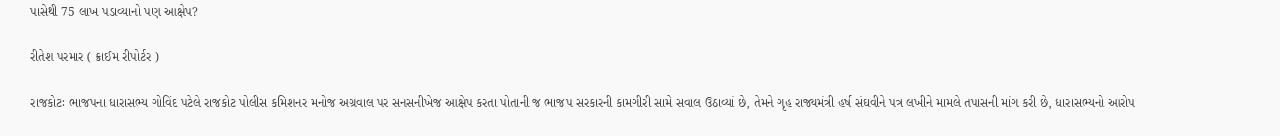પાસેથી 75 લાખ પડાવ્યાનો પણ આક્ષેપ?

રીતેશ પરમાર ( ક્રાઈમ રીપોર્ટર )

રાજકોટઃ ભાજપના ધારાસભ્ય ગોવિંદ પટેલે રાજકોટ પોલીસ કમિશનર મનોજ અગ્રવાલ પર સનસનીખેજ આક્ષેપ કરતા પોતાની જ ભાજપ સરકારની કામગીરી સામે સવાલ ઉઠાવ્યાં છે, તેમને ગૃહ રાજ્યમંત્રી હર્ષ સંઘવીને પત્ર લખીને મામલે તપાસની માંગ કરી છે, ધારાસભ્યનો આરોપ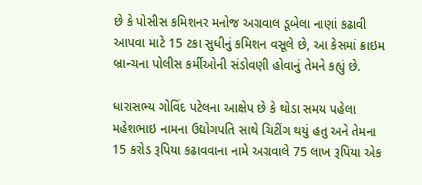છે કે પોસીસ કમિશનર મનોજ અગ્રવાલ ડૂબેલા નાણાં કઢાવી આપવા માટે 15 ટકા સુધીનું કમિશન વસૂલે છે, આ કેસમાં ક્રાઇમ બ્રાન્ચના પોલીસ કર્મીઓની સંડોવણી હોવાનું તેમને કહ્યું છે.

ધારાસભ્ય ગોવિંદ પટેલના આક્ષેપ છે કે થોડા સમય પહેલા મહેશભાઇ નામના ઉદ્યોગપતિ સાથે ચિટીંગ થયું હતુ અને તેમના 15 કરોડ રૂપિયા કઢાવવાના નામે અગ્રવાલે 75 લાખ રૂપિયા એક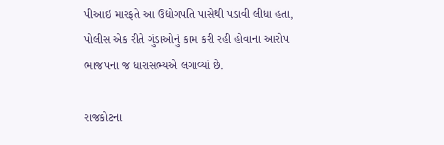પીઆઇ મારફતે આ ઉદ્યોગપતિ પાસેથી પડાવી લીધા હતા, પોલીસ એક રીતે ગુંડાઓનું કામ કરી રહી હોવાના આરોપ ભાજપના જ ધારાસભ્યએ લગાવ્યાં છે.

રાજકોટના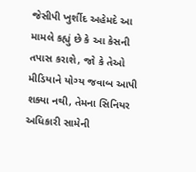જેસીપી ખુર્શીદ અહેમદે આ મામલે કહ્યું છે કે આ કેસની તપાસ કરાશે, જો કે તેઓ મીડિયાને યોગ્ય જવાબ આપી શક્યા નથી, તેમના સિનિયર અધિકારી સામેની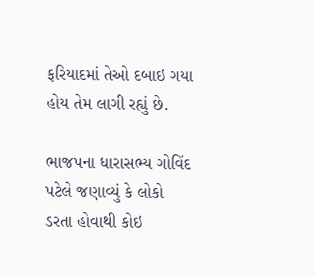ફરિયાદમાં તેઓ દબાઇ ગયા હોય તેમ લાગી રહ્યું છે.

ભાજપના ધારાસભ્ય ગોવિંદ પટેલે જણાવ્યું કે લોકો ડરતા હોવાથી કોઇ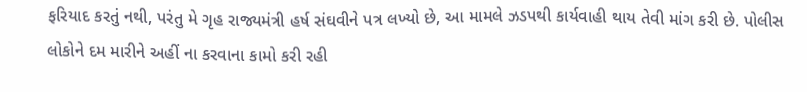ફરિયાદ કરતું નથી, પરંતુ મે ગૃહ રાજ્યમંત્રી હર્ષ સંઘવીને પત્ર લખ્યો છે, આ મામલે ઝડપથી કાર્યવાહી થાય તેવી માંગ કરી છે. પોલીસ લોકોને દમ મારીને અહીં ના કરવાના કામો કરી રહી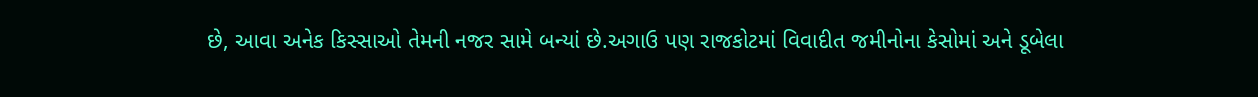છે, આવા અનેક કિસ્સાઓ તેમની નજર સામે બન્યાં છે.અગાઉ પણ રાજકોટમાં વિવાદીત જમીનોના કેસોમાં અને ડૂબેલા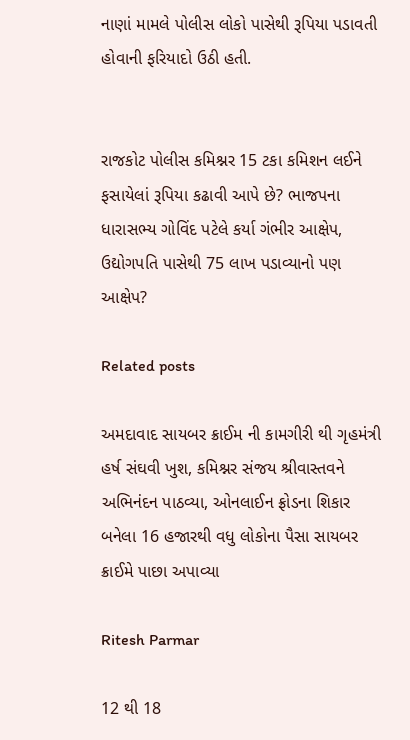નાણાં મામલે પોલીસ લોકો પાસેથી રૂપિયા પડાવતી હોવાની ફરિયાદો ઉઠી હતી.


રાજકોટ પોલીસ કમિશ્નર 15 ટકા કમિશન લઈને ફસાયેલાં રૂપિયા કઢાવી આપે છે? ભાજપના ધારાસભ્ય ગોવિંદ પટેલે કર્યા ગંભીર આક્ષેપ, ઉદ્યોગપતિ પાસેથી 75 લાખ પડાવ્યાનો પણ આક્ષેપ?

Related posts

અમદાવાદ સાયબર ક્રાઈમ ની કામગીરી થી ગૃહમંત્રી હર્ષ સંઘવી ખુશ, કમિશ્નર સંજય શ્રીવાસ્તવને અભિનંદન પાઠવ્યા, ઓનલાઈન ફ્રોડના શિકાર બનેલા 16 હજારથી વધુ લોકોના પૈસા સાયબર ક્રાઈમે પાછા અપાવ્યા

Ritesh Parmar

12 થી 18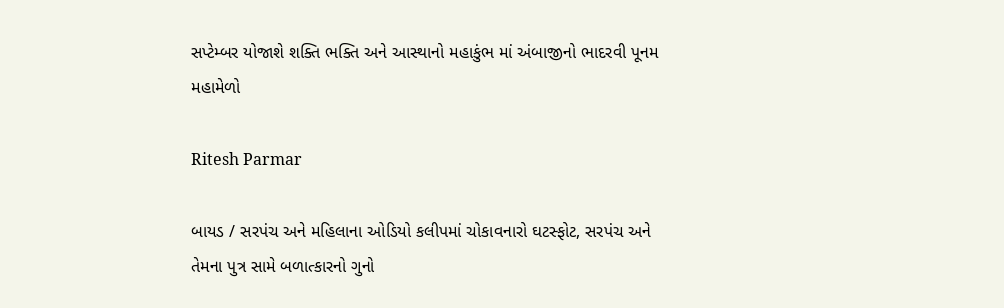સપ્ટેમ્બર યોજાશે શક્તિ ભક્તિ અને આસ્થાનો મહાકુંભ માં અંબાજીનો ભાદરવી પૂનમ મહામેળો

Ritesh Parmar

બાયડ / સરપંચ અને મહિલાના ઓડિયો કલીપમાં ચોકાવનારો ઘટસ્ફોટ, સરપંચ અને તેમના પુત્ર સામે બળાત્કારનો ગુનો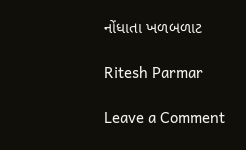નોંધાતા ખળબળાટ

Ritesh Parmar

Leave a Comment